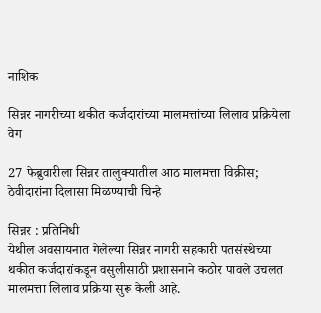नाशिक

सिन्नर नागरीच्या थकीत कर्जदारांच्या मालमत्तांच्या लिलाव प्रक्रियेला वेग

27 फेब्रुवारीला सिन्नर तालुक्यातील आठ मालमत्ता विक्रीस; ठेवीदारांना दिलासा मिळण्याची चिन्हे

सिन्नर : प्रतिनिधी
येथील अवसायनात गेलेल्या सिन्नर नागरी सहकारी पतसंस्थेच्या थकीत कर्जदारांकडून वसुलीसाठी प्रशासनाने कठोर पावले उचलत मालमत्ता लिलाव प्रक्रिया सुरू केली आहे.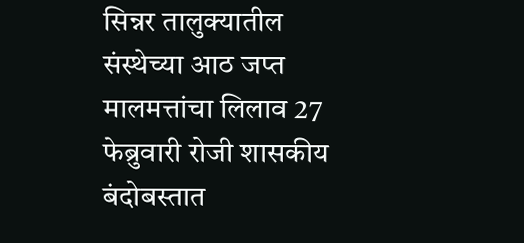सिन्नर तालुक्यातील संस्थेच्या आठ जप्त मालमत्तांचा लिलाव 27 फेब्रुवारी रोजी शासकीय बंदोबस्तात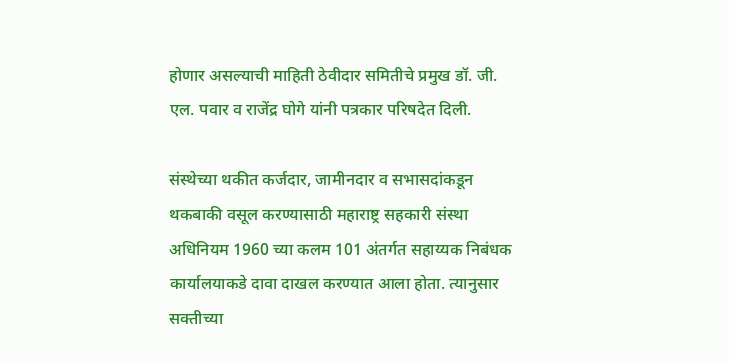होणार असल्याची माहिती ठेवीदार समितीचे प्रमुख डॉ. जी. एल. पवार व राजेंद्र घोगे यांनी पत्रकार परिषदेत दिली.

संस्थेच्या थकीत कर्जदार, जामीनदार व सभासदांकडून थकबाकी वसूल करण्यासाठी महाराष्ट्र सहकारी संस्था अधिनियम 1960 च्या कलम 101 अंतर्गत सहाय्यक निबंधक कार्यालयाकडे दावा दाखल करण्यात आला होता. त्यानुसार सक्तीच्या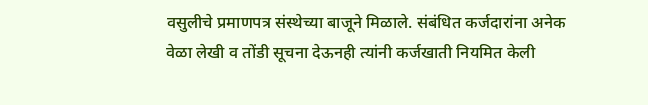वसुलीचे प्रमाणपत्र संस्थेच्या बाजूने मिळाले. संबंधित कर्जदारांना अनेक वेळा लेखी व तोंडी सूचना देऊनही त्यांनी कर्जखाती नियमित केली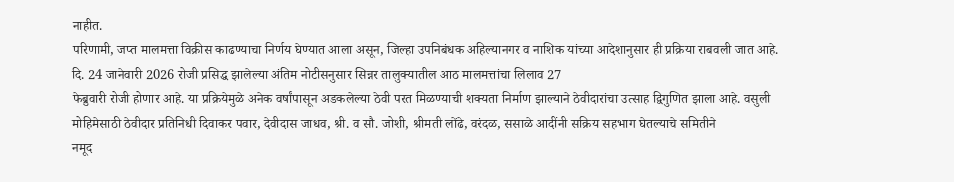नाहीत.
परिणामी, जप्त मालमत्ता विक्रीस काढण्याचा निर्णय घेण्यात आला असून, जिल्हा उपनिबंधक अहिल्यानगर व नाशिक यांच्या आदेशानुसार ही प्रक्रिया राबवली जात आहे.
दि. 24 जानेवारी 2026 रोजी प्रसिद्ध झालेल्या अंतिम नोटीसनुसार सिन्नर तालुक्यातील आठ मालमत्तांचा लिलाव 27
फेब्रुवारी रोजी होणार आहे. या प्रक्रियेमुळे अनेक वर्षांपासून अडकलेल्या ठेवी परत मिळण्याची शक्यता निर्माण झाल्याने ठेवीदारांचा उत्साह द्विगुणित झाला आहे. वसुली मोहिमेसाठी ठेवीदार प्रतिनिधी दिवाकर पवार, देवीदास जाधव, श्री. व सौ. जोशी, श्रीमती लोंढे, वरंदळ, ससाळे आदींनी सक्रिय सहभाग घेतल्याचे समितीने
नमूद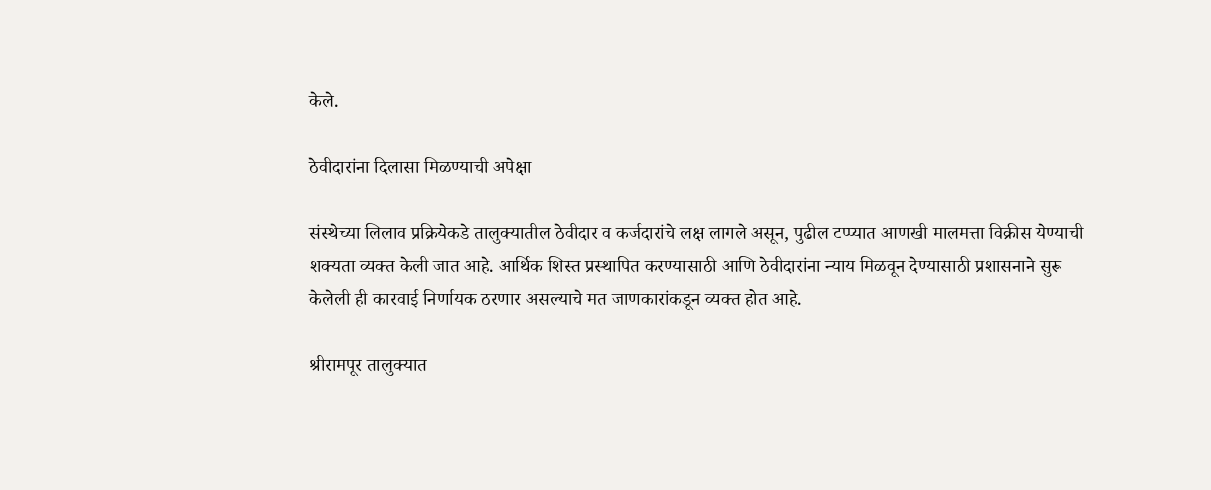केले.

ठेवीदारांना दिलासा मिळण्याची अपेक्षा

संस्थेच्या लिलाव प्रक्रियेकडे तालुक्यातील ठेवीदार व कर्जदारांचे लक्ष लागले असून, पुढील टप्प्यात आणखी मालमत्ता विक्रीस येण्याची
शक्यता व्यक्त केली जात आहे. आर्थिक शिस्त प्रस्थापित करण्यासाठी आणि ठेवीदारांना न्याय मिळवून देण्यासाठी प्रशासनाने सुरू केलेली ही कारवाई निर्णायक ठरणार असल्याचे मत जाणकारांकडून व्यक्त होत आहे.

श्रीरामपूर तालुक्यात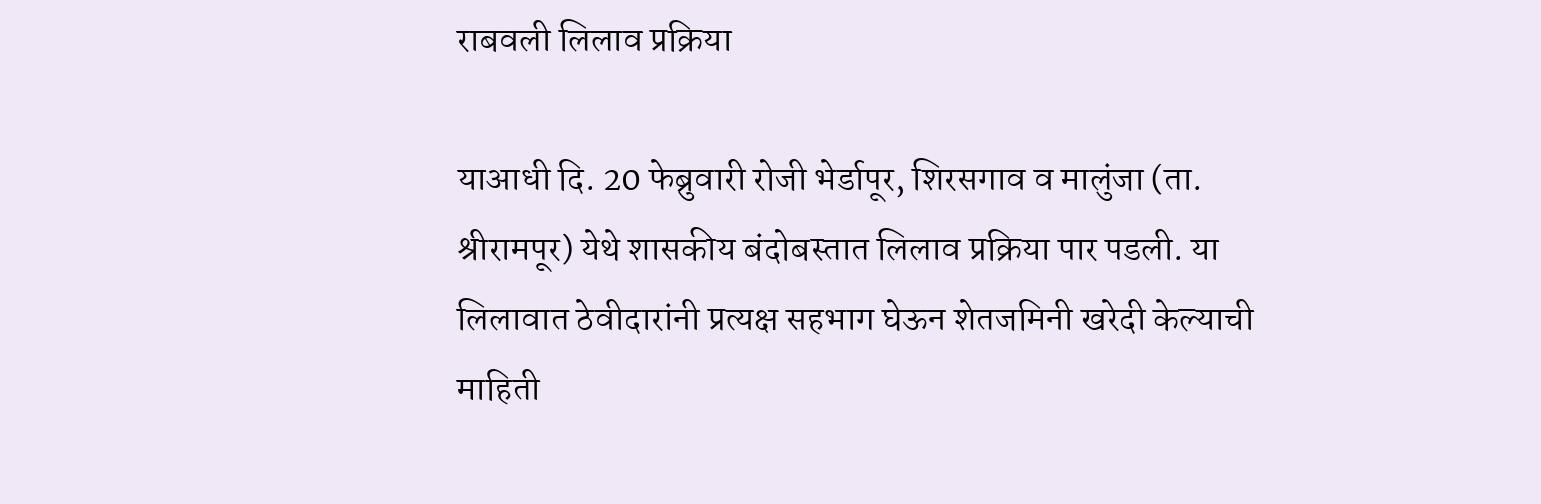राबवली लिलाव प्रक्रिया

याआधी दि. 20 फेब्रुवारी रोजी भेर्डापूर, शिरसगाव व मालुंजा (ता. श्रीरामपूर) येथे शासकीय बंदोबस्तात लिलाव प्रक्रिया पार पडली. या लिलावात ठेवीदारांनी प्रत्यक्ष सहभाग घेऊन शेतजमिनी खरेदी केल्याची माहिती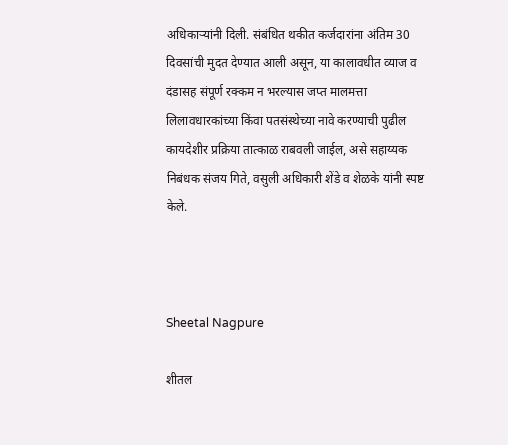अधिकार्‍यांनी दिली. संबंधित थकीत कर्जदारांना अंतिम 30 दिवसांची मुदत देण्यात आली असून, या कालावधीत व्याज व दंडासह संपूर्ण रक्कम न भरल्यास जप्त मालमत्ता लिलावधारकांच्या किंवा पतसंस्थेच्या नावे करण्याची पुढील कायदेशीर प्रक्रिया तात्काळ राबवली जाईल, असे सहाय्यक निबंधक संजय गिते, वसुली अधिकारी शेंडे व शेळके यांनी स्पष्ट केले.



Sheetal Nagpure

शीतल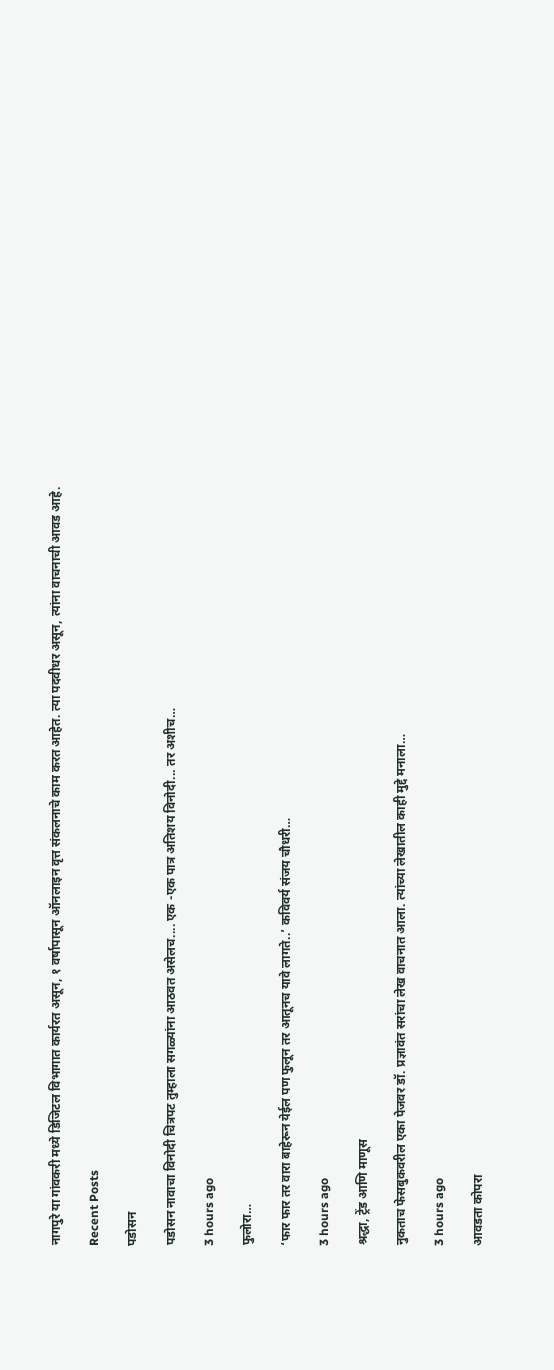नागपुरे या गांवकरी मध्ये डिजिटल विभागात कार्यरत असून, १ वर्षापासून ऑनलाइन वृत्त संकलनाचे काम करत आहेत. त्या पदवीधर असून, त्यांना वाचनाची आवड आहे.

Recent Posts

पडोसन

पडोसन नावाचा विनोदी चित्रपट तुम्हाला सगळ्यांना आठवत असेलच.... एक -एक पात्र अतिशय विनोदी... तर अशीच…

3 hours ago

फुलोरा…

‘फार फार तर वारा बाहेरून येईल पण फुलून तर आतूनच यावे लागते..’ कविवर्य संजय चौधरी…

3 hours ago

श्रद्धा, ट्रेंड आणि माणूस

नुकताच फेसबुकवरील एका पेजवर डॉ. प्रज्ञावंत सरांचा लेख वाचनात आला. त्यांच्या लेखातील काही मुद्दे मनाला…

3 hours ago

आवडता कोपरा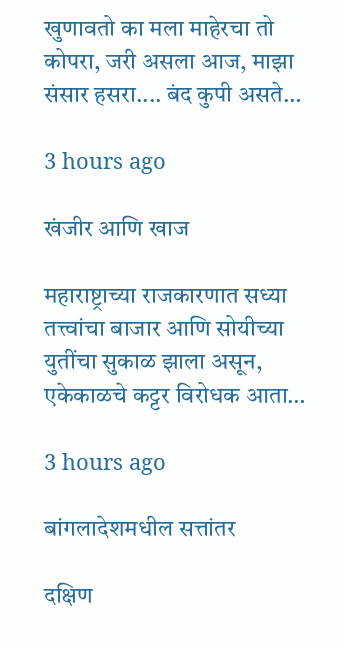खुणावतो का मला माहेरचा तो कोपरा, जरी असला आज, माझा संसार हसरा.... बंद कुपी असते…

3 hours ago

खंजीर आणि खाज

महाराष्ट्राच्या राजकारणात सध्या तत्त्वांचा बाजार आणि सोयीच्या युतींचा सुकाळ झाला असून, एकेकाळचे कट्टर विरोधक आता…

3 hours ago

बांगलादेशमधील सत्तांतर

दक्षिण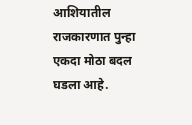आशियातील राजकारणात पुन्हा एकदा मोठा बदल घडला आहे.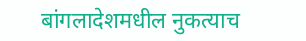बांगलादेशमधील नुकत्याच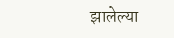झालेल्या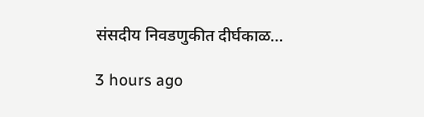संसदीय निवडणुकीत दीर्घकाळ…

3 hours ago